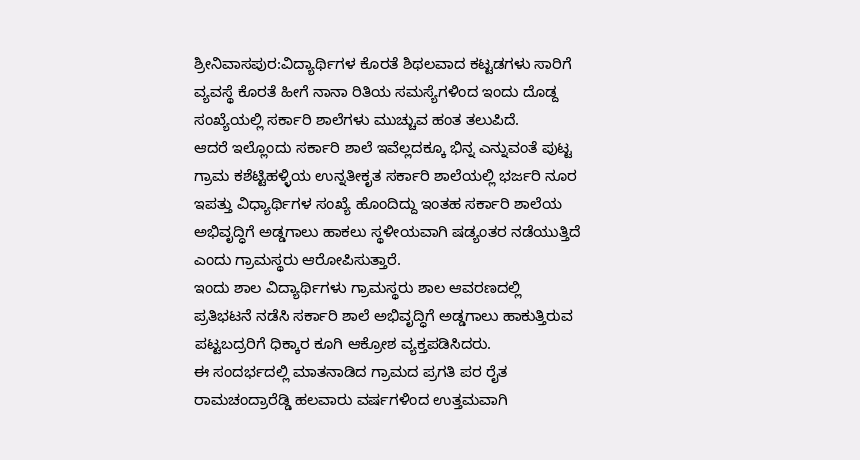ಶ್ರೀನಿವಾಸಪುರ:ವಿದ್ಯಾರ್ಥಿಗಳ ಕೊರತೆ ಶಿಥಲವಾದ ಕಟ್ಟಡಗಳು ಸಾರಿಗೆ ವ್ಯವಸ್ಥೆ ಕೊರತೆ ಹೀಗೆ ನಾನಾ ರಿತಿಯ ಸಮಸ್ಯೆಗಳಿಂದ ಇಂದು ದೊಡ್ದ ಸಂಖ್ಯೆಯಲ್ಲಿ ಸರ್ಕಾರಿ ಶಾಲೆಗಳು ಮುಚ್ಚುವ ಹಂತ ತಲುಪಿದೆ.
ಆದರೆ ಇಲ್ಲೊಂದು ಸರ್ಕಾರಿ ಶಾಲೆ ಇವೆಲ್ಲದಕ್ಕೂ ಭಿನ್ನ ಎನ್ನುವಂತೆ ಪುಟ್ಟ ಗ್ರಾಮ ಕಶೆಟ್ಟಿಹಳ್ಳಿಯ ಉನ್ನತೀಕೃತ ಸರ್ಕಾರಿ ಶಾಲೆಯಲ್ಲಿ ಭರ್ಜರಿ ನೂರ ಇಪತ್ತು ವಿಧ್ಯಾರ್ಥಿಗಳ ಸಂಖ್ಯೆ ಹೊಂದಿದ್ದು ಇಂತಹ ಸರ್ಕಾರಿ ಶಾಲೆಯ ಅಭಿವೃದ್ಧಿಗೆ ಅಡ್ಡಗಾಲು ಹಾಕಲು ಸ್ಥಳೀಯವಾಗಿ ಷಡ್ಯಂತರ ನಡೆಯುತ್ತಿದೆ ಎಂದು ಗ್ರಾಮಸ್ಥರು ಆರೋಪಿಸುತ್ತಾರೆ.
ಇಂದು ಶಾಲ ವಿದ್ಯಾರ್ಥಿಗಳು ಗ್ರಾಮಸ್ಥರು ಶಾಲ ಆವರಣದಲ್ಲಿ ಪ್ರತಿಭಟನೆ ನಡೆಸಿ ಸರ್ಕಾರಿ ಶಾಲೆ ಅಭಿವೃದ್ಧಿಗೆ ಅಡ್ಡಗಾಲು ಹಾಕುತ್ತಿರುವ ಪಟ್ಟಬದ್ರರಿಗೆ ಧಿಕ್ಕಾರ ಕೂಗಿ ಆಕ್ರೋಶ ವ್ಯಕ್ತಪಡಿಸಿದರು.
ಈ ಸಂದರ್ಭದಲ್ಲಿ ಮಾತನಾಡಿದ ಗ್ರಾಮದ ಪ್ರಗತಿ ಪರ ರೈತ ರಾಮಚಂದ್ರಾರೆಡ್ಡಿ ಹಲವಾರು ವರ್ಷಗಳಿಂದ ಉತ್ತಮವಾಗಿ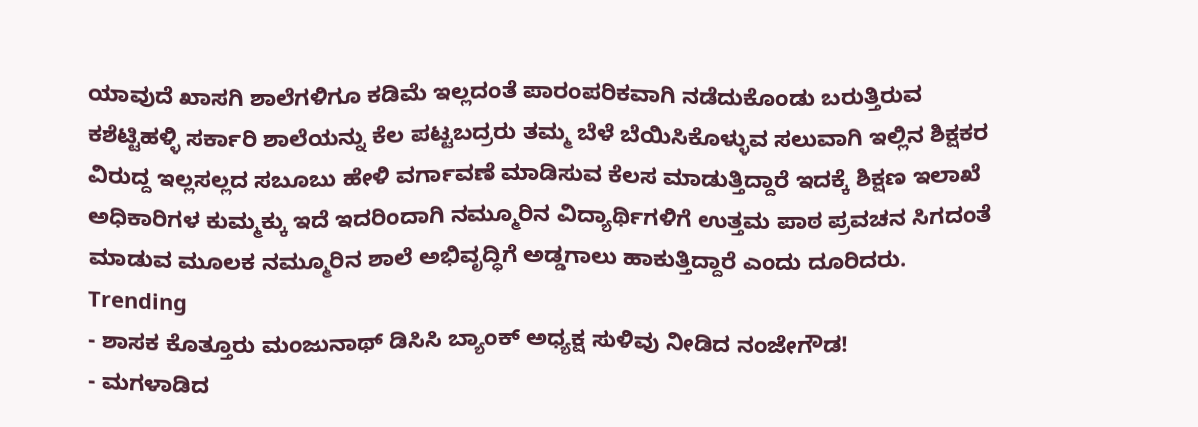ಯಾವುದೆ ಖಾಸಗಿ ಶಾಲೆಗಳಿಗೂ ಕಡಿಮೆ ಇಲ್ಲದಂತೆ ಪಾರಂಪರಿಕವಾಗಿ ನಡೆದುಕೊಂಡು ಬರುತ್ತಿರುವ ಕಶೆಟ್ಟಿಹಳ್ಳಿ ಸರ್ಕಾರಿ ಶಾಲೆಯನ್ನು ಕೆಲ ಪಟ್ಟಬದ್ರರು ತಮ್ಮ ಬೆಳೆ ಬೆಯಿಸಿಕೊಳ್ಳುವ ಸಲುವಾಗಿ ಇಲ್ಲಿನ ಶಿಕ್ಷಕರ ವಿರುದ್ದ ಇಲ್ಲಸಲ್ಲದ ಸಬೂಬು ಹೇಳಿ ವರ್ಗಾವಣೆ ಮಾಡಿಸುವ ಕೆಲಸ ಮಾಡುತ್ತಿದ್ದಾರೆ ಇದಕ್ಕೆ ಶಿಕ್ಷಣ ಇಲಾಖೆ ಅಧಿಕಾರಿಗಳ ಕುಮ್ಮಕ್ಕು ಇದೆ ಇದರಿಂದಾಗಿ ನಮ್ಮೂರಿನ ವಿದ್ಯಾರ್ಥಿಗಳಿಗೆ ಉತ್ತಮ ಪಾಠ ಪ್ರವಚನ ಸಿಗದಂತೆ ಮಾಡುವ ಮೂಲಕ ನಮ್ಮೂರಿನ ಶಾಲೆ ಅಭಿವೃದ್ಧಿಗೆ ಅಡ್ಡಗಾಲು ಹಾಕುತ್ತಿದ್ದಾರೆ ಎಂದು ದೂರಿದರು.
Trending
- ಶಾಸಕ ಕೊತ್ತೂರು ಮಂಜುನಾಥ್ ಡಿಸಿಸಿ ಬ್ಯಾಂಕ್ ಅಧ್ಯಕ್ಷ ಸುಳಿವು ನೀಡಿದ ನಂಜೇಗೌಡ!
- ಮಗಳಾಡಿದ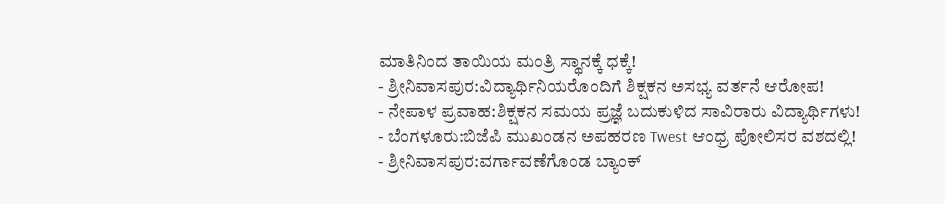ಮಾತಿನಿಂದ ತಾಯಿಯ ಮಂತ್ರಿ ಸ್ಥಾನಕ್ಕೆ ಧಕ್ಕೆ!
- ಶ್ರೀನಿವಾಸಪುರ:ವಿದ್ಯಾರ್ಥಿನಿಯರೊಂದಿಗೆ ಶಿಕ್ಷಕನ ಅಸಭ್ಯ ವರ್ತನೆ ಆರೋಪ!
- ನೇಪಾಳ ಪ್ರವಾಹ:ಶಿಕ್ಷಕನ ಸಮಯ ಪ್ರಜ್ಞೆ ಬದುಕುಳಿದ ಸಾವಿರಾರು ವಿದ್ಯಾರ್ಥಿಗಳು!
- ಬೆಂಗಳೂರು:ಬಿಜೆಪಿ ಮುಖಂಡನ ಅಪಹರಣ Twest ಆಂಧ್ರ ಪೋಲಿಸರ ವಶದಲ್ಲಿ!
- ಶ್ರೀನಿವಾಸಪುರ:ವರ್ಗಾವಣೆಗೊಂಡ ಬ್ಯಾಂಕ್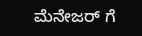ಮೆನೇಜರ್ ಗೆ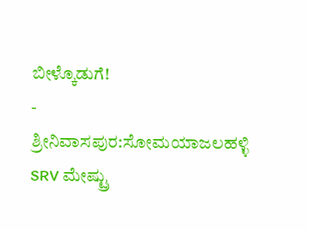ಬೀಳ್ಕೊಡುಗೆ!
- ಶ್ರೀನಿವಾಸಪುರ:ಸೋಮಯಾಜಲಹಳ್ಳಿ SRV ಮೇಷ್ಟ್ರು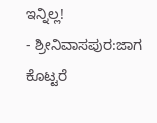ಇನ್ನಿಲ್ಲ!
- ಶ್ರೀನಿವಾಸಪುರ:ಜಾಗ ಕೊಟ್ಟರೆ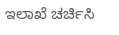ಇಲಾಖೆ ಚರ್ಚಿಸಿ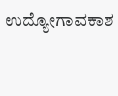ಉದ್ಯೋಗಾವಕಾಶ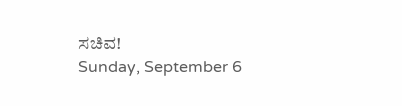ಸಚಿವ!
Sunday, September 6